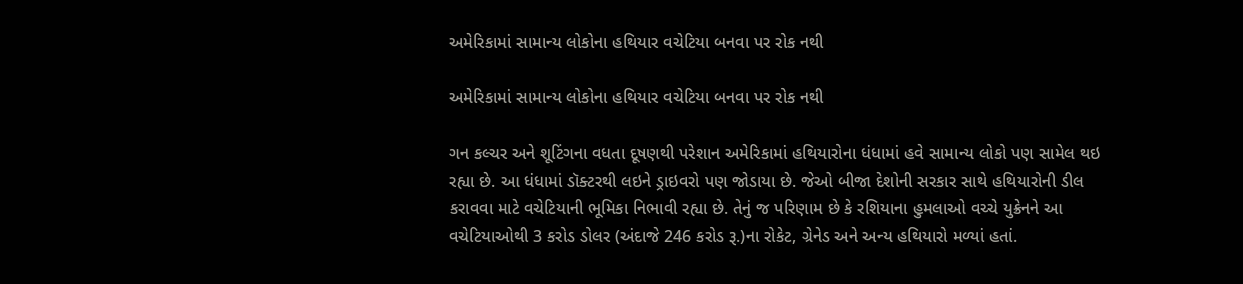અમેરિકામાં સામાન્ય લોકોના હથિયાર વચેટિયા બનવા પર રોક નથી

અમેરિકામાં સામાન્ય લોકોના હથિયાર વચેટિયા બનવા પર રોક નથી

ગન કલ્ચર અને શૂટિંગના વધતા દૂષણથી પરેશાન અમેરિકામાં હથિયારોના ધંધામાં હવે સામાન્ય લોકો પણ સામેલ થઇ રહ્યા છે. આ ધંધામાં ડૉક્ટરથી લઇને ડ્રાઇવરો પણ જોડાયા છે. જેઓ બીજા દેશોની સરકાર સાથે હથિયારોની ડીલ કરાવવા માટે વચેટિયાની ભૂમિકા નિભાવી રહ્યા છે. તેનું જ પરિણામ છે કે રશિયાના હુમલાઓ વચ્ચે યુક્રેનને આ વચેટિયાઓથી 3 કરોડ ડોલર (અંદાજે 246 કરોડ રૂ.)ના રોકેટ, ગ્રેનેડ અને અન્ય હથિયારો મળ્યાં હતાં.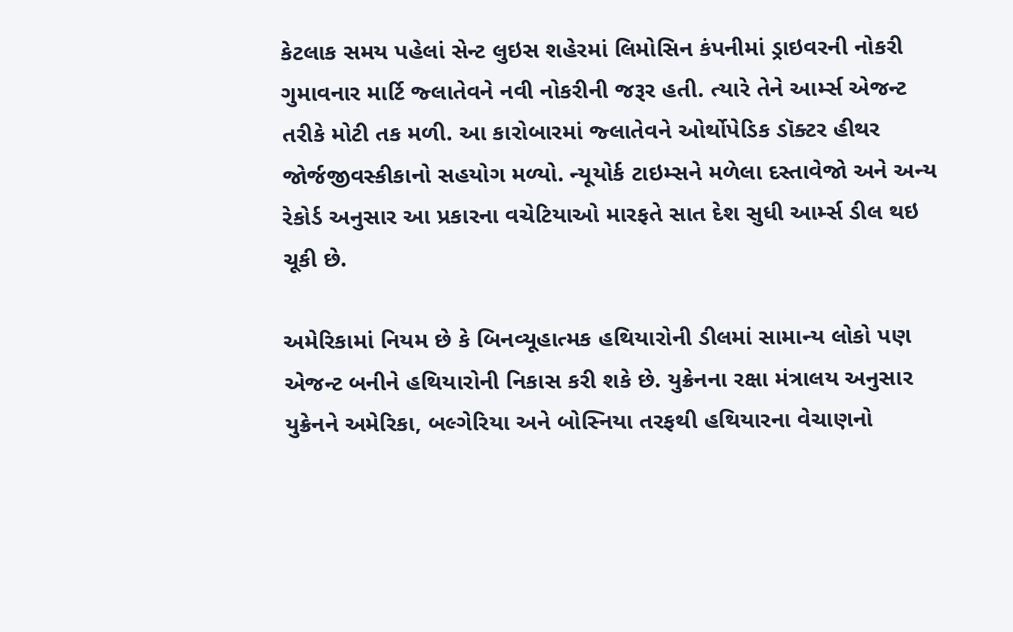કેટલાક સમય પહેલાં સેન્ટ લુઇસ શહેરમાં લિમોસિન કંપનીમાં ડ્રાઇવરની નોકરી ગુમાવનાર માર્ટિ જ્લાતેવને નવી નોકરીની જરૂર હતી. ત્યારે તેને આર્મ્સ એજન્ટ તરીકે મોટી તક મળી. આ કારોબારમાં જ્લાતેવને ઓર્થોપેડિક ડૉક્ટર હીથર જોર્જજીવસ્કીકાનો સહયોગ મળ્યો. ન્યૂયોર્ક ટાઇમ્સને મળેલા દસ્તાવેજો અને અન્ય રેકોર્ડ અનુસાર આ પ્રકારના વચેટિયાઓ મારફતે સાત દેશ સુધી આર્મ્સ ડીલ થઇ ચૂકી છે.

અમેરિકામાં નિયમ છે કે બિનવ્યૂહાત્મક હથિયારોની ડીલમાં સામાન્ય લોકો પણ એજન્ટ બનીને હથિયારોની નિકાસ કરી શકે છે. યુક્રેનના રક્ષા મંત્રાલય અનુસાર યુક્રેનને અમેરિકા, બલ્ગેરિયા અને બોસ્નિયા તરફથી હથિયારના વેચાણનો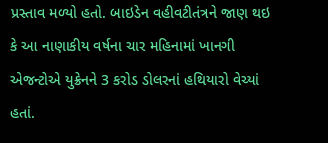પ્રસ્તાવ મળ્યો હતો. બાઇડેન વહીવટીતંત્રને જાણ થઇ કે આ નાણાકીય વર્ષના ચાર મહિનામાં ખાનગી એજન્ટોએ યુક્રેનને 3 કરોડ ડોલરનાં હથિયારો વેચ્યાં હતાં.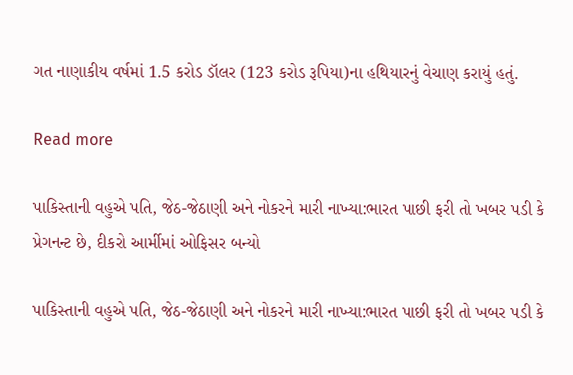ગત નાણાકીય વર્ષમાં 1.5 કરોડ ડૉલર (123 કરોડ રૂપિયા)ના હથિયારનું વેચાણ કરાયું હતું.

Read more

પાકિસ્તાની વહુએ પતિ, જેઠ-જેઠાણી અને નોકરને મારી નાખ્યા:ભારત પાછી ફરી તો ખબર પડી કે પ્રેગનન્ટ છે, દીકરો આર્મીમાં ઓફિસર બન્યો

પાકિસ્તાની વહુએ પતિ, જેઠ-જેઠાણી અને નોકરને મારી નાખ્યા:ભારત પાછી ફરી તો ખબર પડી કે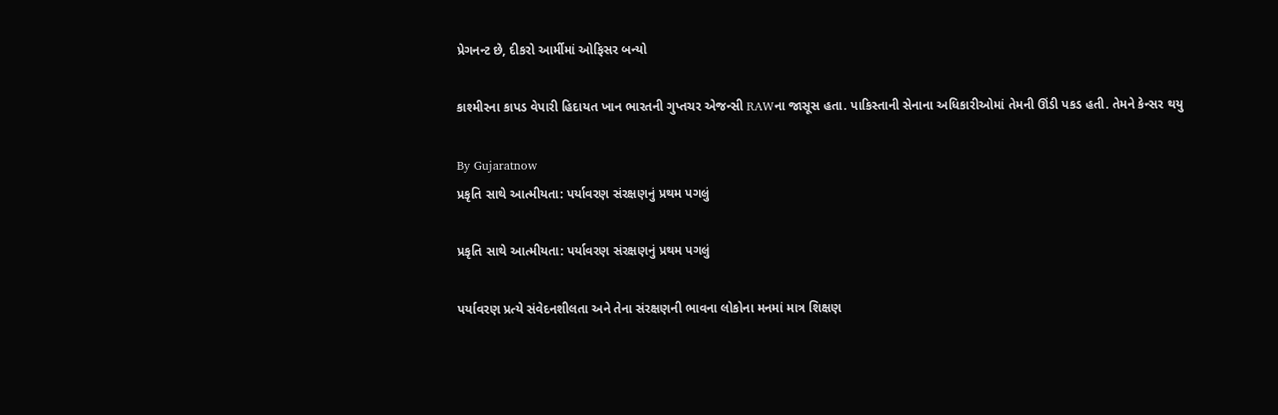પ્રેગનન્ટ છે, દીકરો આર્મીમાં ઓફિસર બન્યો

કાશ્મીરના કાપડ વેપારી હિદાયત ખાન ભારતની ગુપ્તચર એજન્સી RAWના જાસૂસ હતા. પાકિસ્તાની સેનાના અધિકારીઓમાં તેમની ઊંડી પકડ હતી. તેમને કેન્સર થયુ

By Gujaratnow
પ્રકૃતિ સાથે આત્મીયતા: પર્યાવરણ સંરક્ષણનું પ્રથમ પગલું

પ્રકૃતિ સાથે આત્મીયતા: પર્યાવરણ સંરક્ષણનું પ્રથમ પગલું

પર્યાવરણ પ્રત્યે સંવેદનશીલતા અને તેના સંરક્ષણની ભાવના લોકોના મનમાં માત્ર શિક્ષણ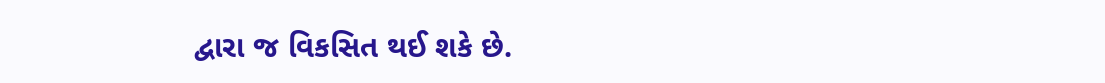દ્વારા જ વિકસિત થઈ શકે છે.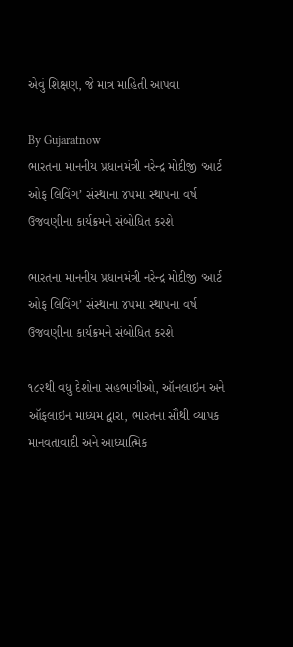એવું શિક્ષણ, જે માત્ર માહિતી આપવા

By Gujaratnow
ભારતના માનનીય પ્રધાનમંત્રી નરેન્દ્ર મોદીજી ‘આર્ટ ઓફ લિવિંગ’ સંસ્થાના ૪૫મા સ્થાપના વર્ષ ઉજવણીના કાર્યક્રમને સંબોધિત કરશે

ભારતના માનનીય પ્રધાનમંત્રી નરેન્દ્ર મોદીજી ‘આર્ટ ઓફ લિવિંગ’ સંસ્થાના ૪૫મા સ્થાપના વર્ષ ઉજવણીના કાર્યક્રમને સંબોધિત કરશે

૧૮૨થી વધુ દેશોના સહભાગીઓ, ઑનલાઇન અને ઑફલાઇન માધ્યમ દ્વારા, ભારતના સૌથી વ્યાપક માનવતાવાદી અને આધ્યાત્મિક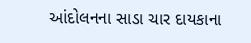આંદોલનના સાડા ચાર દાયકાના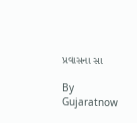પ્રવાસના સા

By Gujaratnow